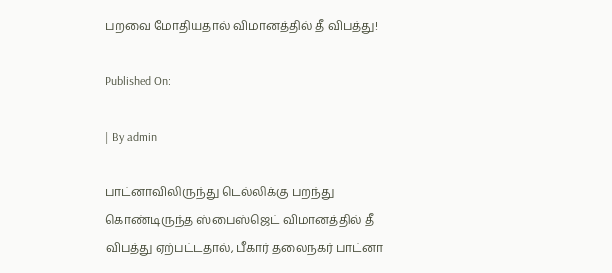பறவை மோதியதால் விமானத்தில் தீ விபத்து!

Published On:

| By admin

பாட்னாவிலிருந்து டெல்லிக்கு பறந்து கொண்டிருந்த ஸ்பைஸ்ஜெட் விமானத்தில் தீ விபத்து ஏற்பட்டதால், பீகார் தலைநகர் பாட்னா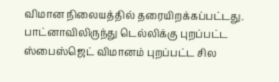விமான நிலையத்தில் தரையிறக்கப்பட்டது. பாட்னாவிலிருந்து டெல்லிக்கு புறப்பட்ட ஸ்பைஸ்ஜெட் விமானம் புறப்பட்ட சில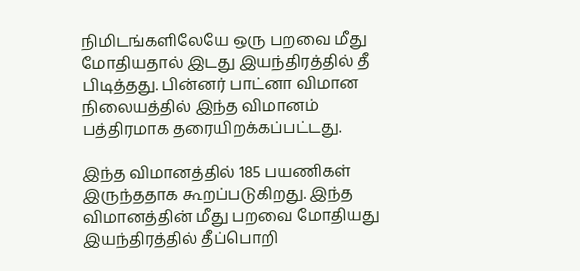நிமிடங்களிலேயே ஒரு பறவை மீது மோதியதால் இடது இயந்திரத்தில் தீ பிடித்தது. பின்னர் பாட்னா விமான நிலையத்தில் இந்த விமானம் பத்திரமாக தரையிறக்கப்பட்டது.

இந்த விமானத்தில் 185 பயணிகள் இருந்ததாக கூறப்படுகிறது. இந்த விமானத்தின் மீது பறவை மோதியது இயந்திரத்தில் தீப்பொறி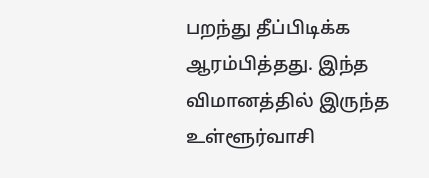பறந்து தீப்பிடிக்க ஆரம்பித்தது. இந்த விமானத்தில் இருந்த உள்ளூர்வாசி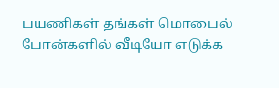பயணிகள் தங்கள் மொபைல் போன்களில் வீடியோ எடுக்க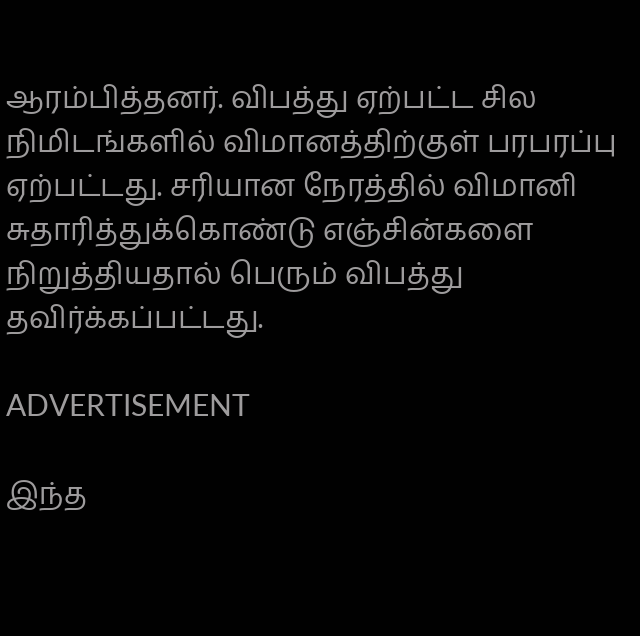ஆரம்பித்தனர். விபத்து ஏற்பட்ட சில நிமிடங்களில் விமானத்திற்குள் பரபரப்பு ஏற்பட்டது. சரியான நேரத்தில் விமானி சுதாரித்துக்கொண்டு எஞ்சின்களை நிறுத்தியதால் பெரும் விபத்து தவிர்க்கப்பட்டது.

ADVERTISEMENT

இந்த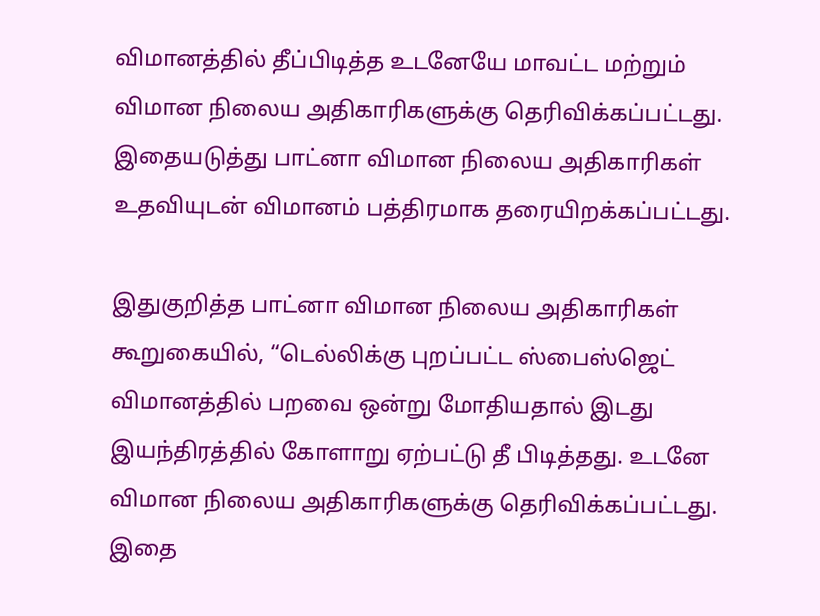விமானத்தில் தீப்பிடித்த உடனேயே மாவட்ட மற்றும் விமான நிலைய அதிகாரிகளுக்கு தெரிவிக்கப்பட்டது. இதையடுத்து பாட்னா விமான நிலைய அதிகாரிகள் உதவியுடன் விமானம் பத்திரமாக தரையிறக்கப்பட்டது.

இதுகுறித்த பாட்னா விமான நிலைய அதிகாரிகள் கூறுகையில், “டெல்லிக்கு புறப்பட்ட ஸ்பைஸ்ஜெட் விமானத்தில் பறவை ஒன்று மோதியதால் இடது இயந்திரத்தில் கோளாறு ஏற்பட்டு தீ பிடித்தது. உடனே விமான நிலைய அதிகாரிகளுக்கு தெரிவிக்கப்பட்டது. இதை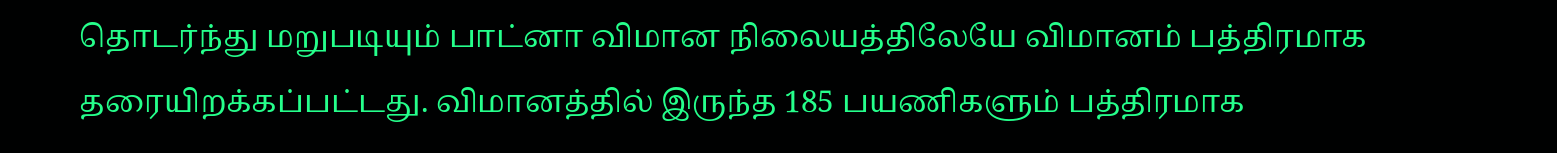தொடர்ந்து மறுபடியும் பாட்னா விமான நிலையத்திலேயே விமானம் பத்திரமாக தரையிறக்கப்பட்டது. விமானத்தில் இருந்த 185 பயணிகளும் பத்திரமாக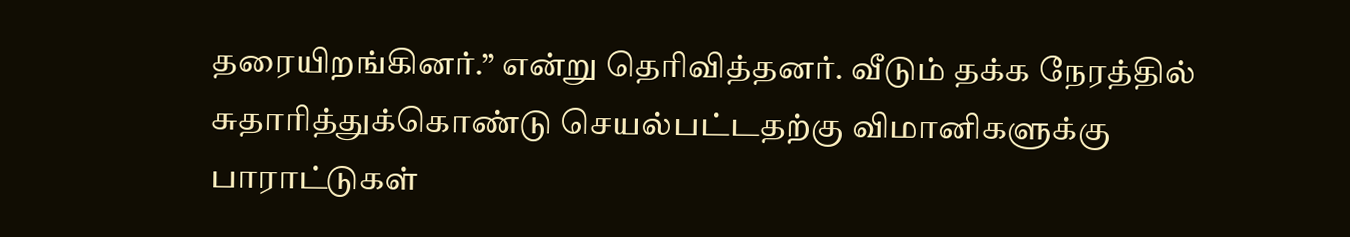தரையிறங்கினர்.” என்று தெரிவித்தனர். வீடும் தக்க நேரத்தில் சுதாரித்துக்கொண்டு செயல்பட்டதற்கு விமானிகளுக்கு பாராட்டுகள்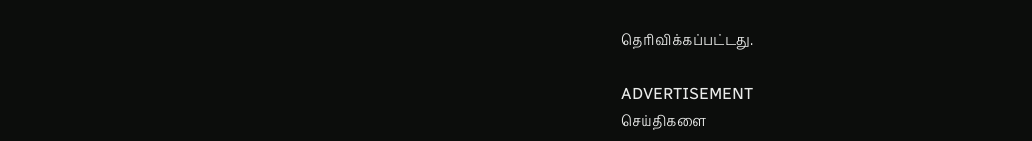தெரிவிக்கப்பட்டது.

ADVERTISEMENT
செய்திகளை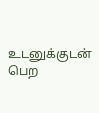உடனுக்குடன் பெற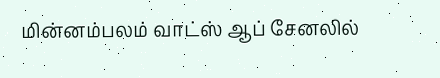மின்னம்பலம் வாட்ஸ் ஆப் சேனலில்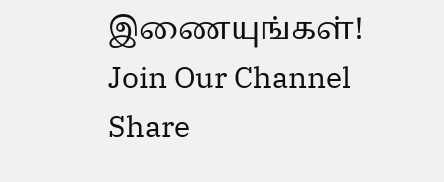இணையுங்கள்!
Join Our Channel
Share